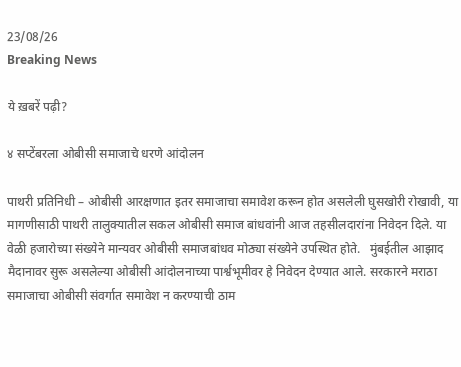23/08/26
Breaking News

ये ख़बरें पढ़ी?

४ सप्टेंबरला ओबीसी समाजाचे धरणे आंदोलन

पाथरी प्रतिनिधी – ओबीसी आरक्षणात इतर समाजाचा समावेश करून होत असलेली घुसखोरी रोखावी, या मागणीसाठी पाथरी तालुक्यातील सकल ओबीसी समाज बांधवांनी आज तहसीलदारांना निवेदन दिले. या वेळी हजारोच्या संख्येने मान्यवर ओबीसी समाजबांधव मोठ्या संख्येने उपस्थित होते.   मुंबईतील आझाद मैदानावर सुरू असलेल्या ओबीसी आंदोलनाच्या पार्श्वभूमीवर हे निवेदन देण्यात आले. सरकारने मराठा समाजाचा ओबीसी संवर्गात समावेश न करण्याची ठाम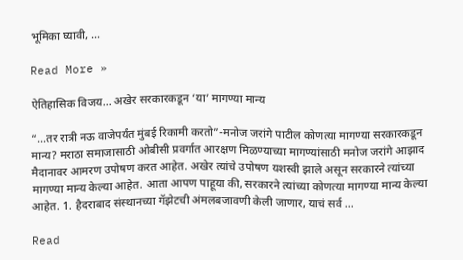भूमिका घ्यावी, …

Read More »

ऐतिहासिक विजय… अखेर सरकारकडून ‘या’ मागण्या मान्य

“…तर रात्री नऊ वाजेपर्यंत मुंबई रिकामी करतो”-मनोज जरांगे पाटील कोणत्या मागण्या सरकारकडून मान्य? मराठा समाजासाठी ओबीसी प्रवर्गात आरक्षण मिळण्याच्या मागण्यांसाठी मनोज जरांगे आझाद मैदानावर आमरण उपोषण करत आहेत. अखेर त्यांचे उपोषण यशस्वी झाले असून सरकारने त्यांच्या मागण्या मान्य केल्या आहेत. आता आपण पाहूया की, सरकारने त्यांच्या कोणत्या मागण्या मान्य केल्या आहेत. 1. हैदराबाद संस्थानच्या गॅझेटची अंमलबजावणी केली जाणार, याचं सर्व …

Read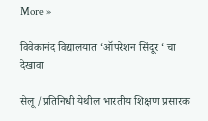More »

विवेकानंद विद्यालयात ‘ऑपरेशन सिंदूर ‘ चा देखावा

सेलू /प्रतिनिधी येथील भारतीय शिक्षण प्रसारक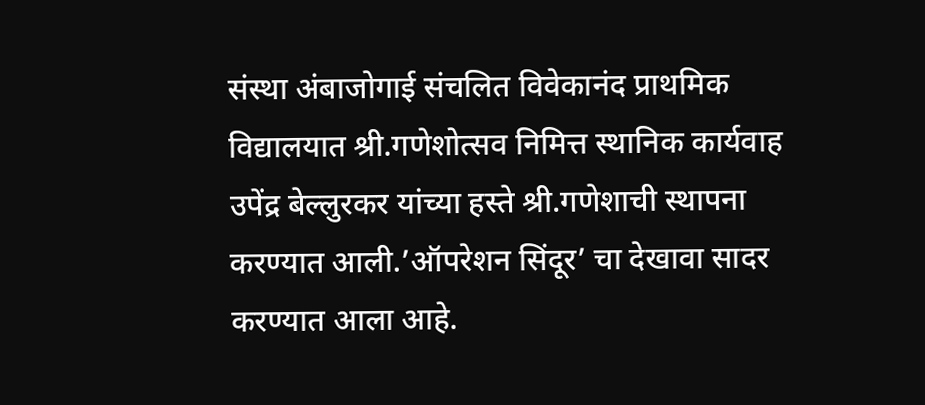संस्था अंबाजोगाई संचलित विवेकानंद प्राथमिक विद्यालयात श्री.गणेशोत्सव निमित्त स्थानिक कार्यवाह उपेंद्र बेल्लुरकर यांच्या हस्ते श्री.गणेशाची स्थापना करण्यात आली.’ऑपरेशन सिंदूर’ चा देखावा सादर करण्यात आला आहे.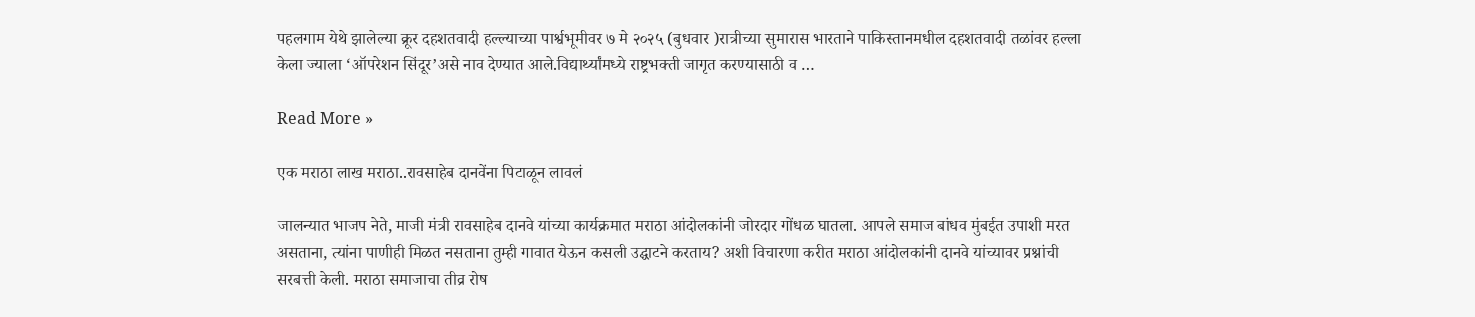पहलगाम येथे झालेल्या क्रूर दहशतवादी हल्ल्याच्या पार्श्वभूमीवर ७ मे २०२५ (बुधवार )रात्रीच्या सुमारास भारताने पाकिस्तानमधील दहशतवादी तळांवर हल्ला केला ज्याला ‘ऑपरेशन सिंदूर’असे नाव देण्यात आले.विद्यार्थ्यांमध्ये राष्ट्रभक्ती जागृत करण्यासाठी व …

Read More »

एक मराठा लाख मराठा..रावसाहेब दानवेंना पिटाळून लावलं

जालन्यात भाजप नेते, माजी मंत्री रावसाहेब दानवे यांच्या कार्यक्रमात मराठा आंदोलकांनी जोरदार गोंधळ घातला. आपले समाज बांधव मुंबईत उपाशी मरत असताना, त्यांना पाणीही मिळत नसताना तुम्ही गावात येऊन कसली उद्घाटने करताय? अशी विचारणा करीत मराठा आंदोलकांनी दानवे यांच्यावर प्रश्नांची सरबत्ती केली. मराठा समाजाचा तीव्र रोष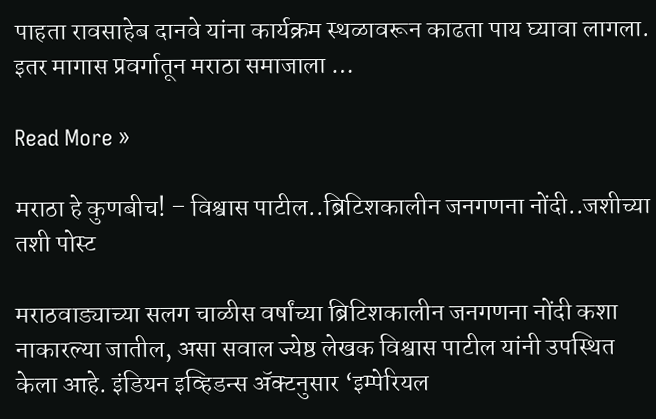पाहता रावसाहेब दानवे यांना कार्यक्रम स्थळावरून काढता पाय घ्यावा लागला. इतर मागास प्रवर्गातून मराठा समाजाला …

Read More »

मराठा हे कुणबीच! – विश्वास पाटील..ब्रिटिशकालीन जनगणना नोंदी..जशीच्या तशी पोस्ट

मराठवाड्याच्या सलग चाळीस वर्षांच्या ब्रिटिशकालीन जनगणना नोंदी कशा नाकारल्या जातील, असा सवाल ज्येष्ठ लेखक विश्वास पाटील यांनी उपस्थित केला आहे. इंडियन इव्हिडन्स ॲक्टनुसार ‘इम्पेरियल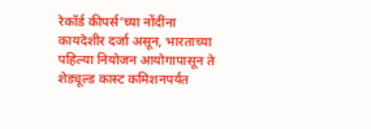रेकॉर्ड कीपर्स’च्या नोंदींना कायदेशीर दर्जा असून, भारताच्या पहिल्या नियोजन आयोगापासून ते शेड्यूल्ड कास्ट कमिशनपर्यंत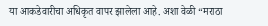या आकडेवारीचा अधिकृत वापर झालेला आहे. अशा वेळी “मराठा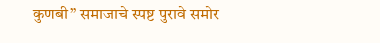कुणबी” समाजाचे स्पष्ट पुरावे समोर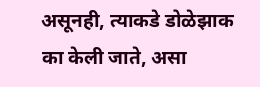असूनही, त्याकडे डोळेझाक का केली जाते, असा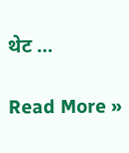थेट …

Read More »